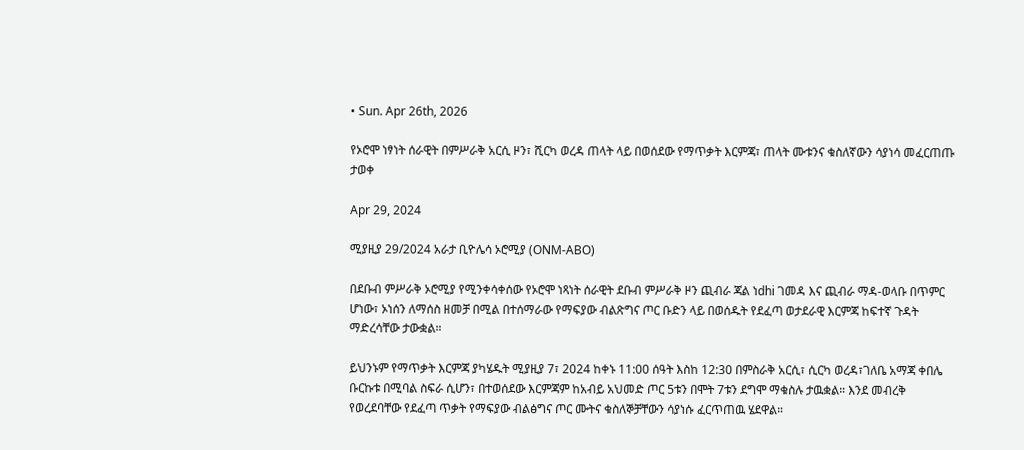• Sun. Apr 26th, 2026

የኦሮሞ ነፃነት ሰራዊት በምሥራቅ አርሲ ዞን፣ ሺርካ ወረዳ ጠላት ላይ በወሰደው የማጥቃት እርምጃ፣ ጠላት ሙቱንና ቁስለኛውን ሳያነሳ መፈርጠጡ ታወቀ

Apr 29, 2024

ሚያዚያ 29/2024 አራታ ቢዮሌሳ ኦሮሚያ (ONM-ABO)

በደቡብ ምሥራቅ ኦሮሚያ የሚንቀሳቀሰው የኦሮሞ ነጻነት ሰራዊት ደቡብ ምሥራቅ ዞን ጪብራ ጃል ነdhi ገመዳ እና ጪብራ ማዳ-ወላቡ በጥምር ሆነው፣ ኦነሰን ለማሰስ ዘመቻ በሚል በተሰማራው የማፍያው ብልጽግና ጦር ቡድን ላይ በወሰዱት የደፈጣ ወታደራዊ እርምጃ ከፍተኛ ጉዳት ማድረሳቸው ታውቋል።

ይህንኑም የማጥቃት እርምጃ ያካሄዱት ሚያዚያ 7፣ 2024 ከቀኑ 11:00 ሰዓት እስከ 12:30 በምስራቅ አርሲ፣ ሲርካ ወረዳ፣ገለቤ አማጃ ቀበሌ ቡርኩቱ በሚባል ስፍራ ሲሆን፣ በተወሰደው እርምጃም ከአብይ አህመድ ጦር 5ቱን በሞት 7ቱን ደግሞ ማቁስሉ ታዉቋል። እንደ መብረቅ የወረደባቸው የደፈጣ ጥቃት የማፍያው ብልፅግና ጦር ሙትና ቁስለኞቻቸውን ሳያነሱ ፈርጥጠዉ ሄደዋል።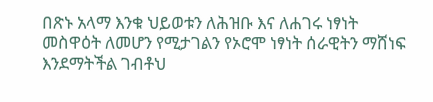በጽኑ አላማ እንቁ ህይወቱን ለሕዝቡ እና ለሐገሩ ነፃነት መስዋዕት ለመሆን የሚታገልን የኦሮሞ ነፃነት ሰራዊትን ማሸነፍ እንደማትችል ገብቶህ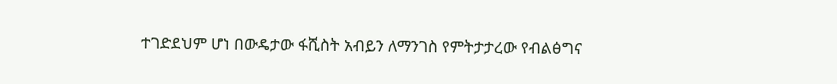ተገድደህም ሆነ በውዴታው ፋሺስት አብይን ለማንገስ የምትታታረው የብልፅግና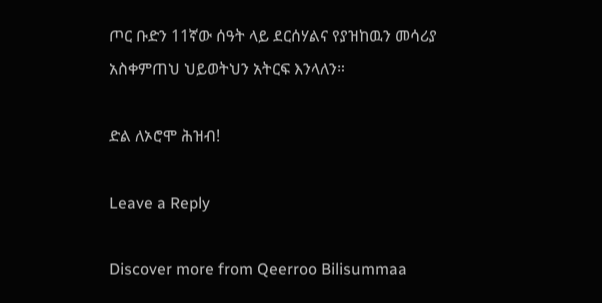ጦር ቡድን 11ኛው ሰዓት ላይ ደርሰሃልና የያዝከዉን መሳሪያ አስቀምጠህ ህይወትህን አትርፍ እንላለን።

ድል ለኦሮሞ ሕዝብ!

Leave a Reply

Discover more from Qeerroo Bilisummaa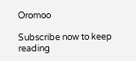Oromoo

Subscribe now to keep reading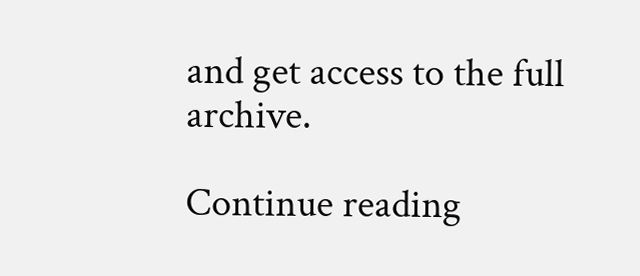and get access to the full archive.

Continue reading